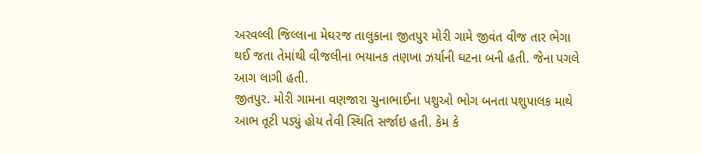અરવલ્લી જિલ્લાના મેઘરજ તાલુકાના જીતપુર મોરી ગામે જીવંત વીજ તાર ભેગા થઈ જતા તેમાંથી વીજલીના ભયાનક તણખા ઝર્યાની ઘટના બની હતી. જેના પગલે આગ લાગી હતી.
જીતપુર. મોરી ગામના વણજારા ચુનાભાઈના પશુઓ ભોગ બનતા પશુપાલક માથે આભ તૂટી પડ્યું હોય તેવી સ્થિતિ સર્જાઇ હતી. કેમ કે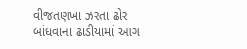વીજતણખા ઝરતા ઢોર બાંધવાના ઢાડીયામાં આગ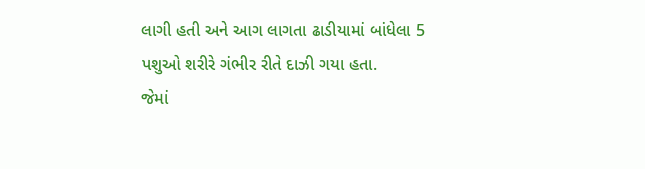લાગી હતી અને આગ લાગતા ઢાડીયામાં બાંધેલા 5 પશુઓ શરીરે ગંભીર રીતે દાઝી ગયા હતા.
જેમાં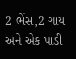2 ભેંસ,2 ગાય અને એક પાડી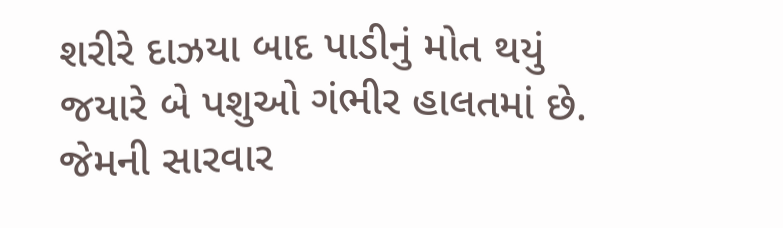શરીરે દાઝયા બાદ પાડીનું મોત થયું જયારે બે પશુઓ ગંભીર હાલતમાં છે. જેમની સારવાર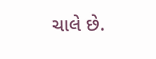ચાલે છે.